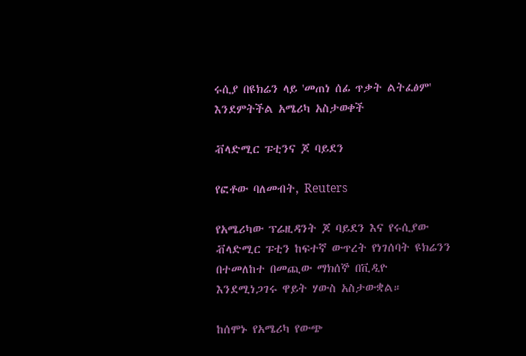ሩሲያ በዩክሬን ላይ 'መጠነ ሰፊ ጥቃት ልትፈፅም' እንደምትችል አሜሪካ አስታወቀች

ቭላድሚር ፑቲንና ጆ ባይደን

የፎቶው ባለመብት, Reuters

የአሜሪካው ፕሬዚዳንት ጆ ባይደን እና የሩሲያው ቭላድሚር ፑቲን ከፍተኛ ውጥረት የነገሰባት ዩክሬንን በተመለከተ በመጪው ማክሰኞ በቪዲዮ እንደሚነጋገሩ ዋይት ሃውስ አስታውቋል።

ከሰሞኑ የአሜሪካ የውጭ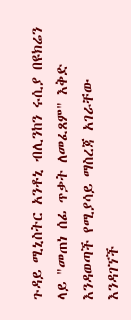ጉዳይ ሚኒስትር አንቶኒ ብሊንከን ሩሲያ በዩክሬን ላይ "መጠነ ሰፊ ጥቃት ለመፈጸም" እቅድ እንዳወጣች የሚያሳይ ማስረጃ አገራቸው እንዳገኘች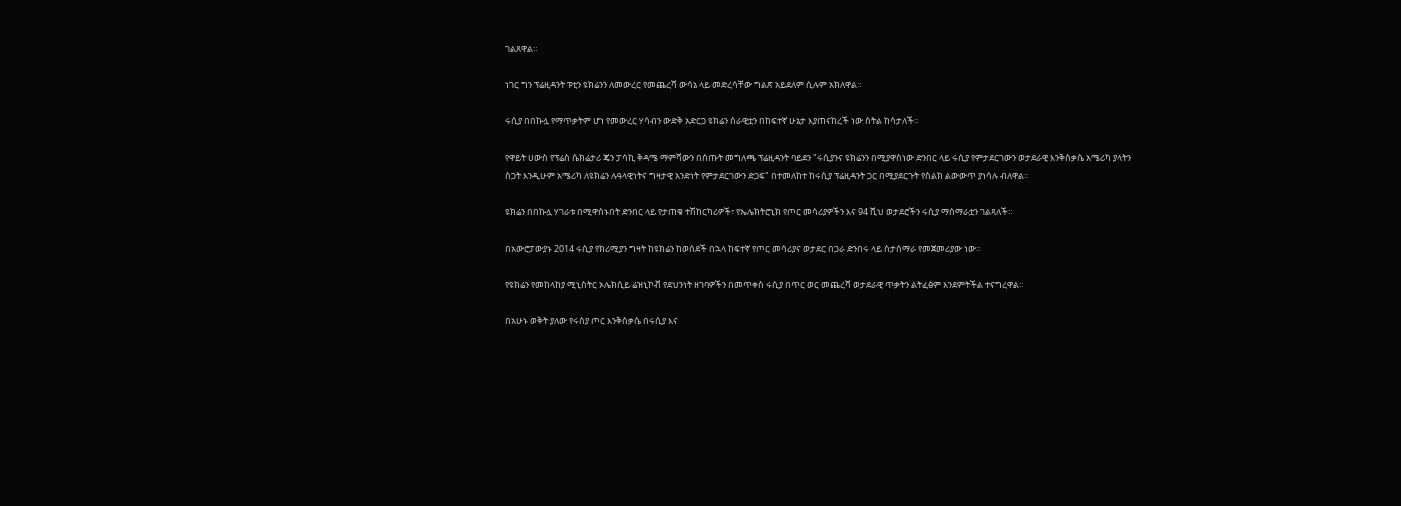ገልጸዋል።

ነገር ግን ፕሬዚዳንት ፑቲን ዩክሬንን ለመውረር የመጨረሻ ውሳኔ ላይ መድረሳቸው ግልጽ አይደለም ሲሉም አክለዋል።

ሩሲያ በበኩሏ የማጥቃትም ሆነ የመውረር ሃሳብን ውድቅ አድርጋ ዩክሬን ሰራዊቷን በከፍተኛ ሁኔታ እያጠናከረች ነው ስትል ከሳታለች።

የዋይት ሀውስ የፕሬስ ሴክሬታሪ ጄን ፓሳኪ ቅዳሜ ማምሻውን በሰጡት መግለጫ ፕሬዚዳንት ባይደን "ሩሲያንና ዩክሬንን በሚያዋስነው ድንበር ላይ ሩሲያ የምታደርገውን ወታደራዊ እንቅስቃሴ አሜሪካ ያላትን ስጋት እንዲሁም አሜሪካ ለዩክሬን ሉዓላዊነትና ግዛታዊ አንድነት የምታደርገውን ድጋፍ" በተመለከተ ከሩሲያ ፕሬዚዳንት ጋር በሚያደርጉት የስልክ ልውውጥ ያነሳሉ ብለዋል።

ዩክሬን በበኩሏ ሃገራቱ በሚዋሰኑበት ድንበር ላይ የታጠቁ ተሽከርካሪዎች፣ የኤሌክትሮኒክ የጦር መሳሪያዎችን እና 94 ሺህ ወታደሮችን ሩሲያ ማሰማራቷን ገልጻለች።

በአውሮፓውያኑ 2014 ሩሲያ የክሪሚያን ግዛት ከዩክሬን ከወሰደች በኋላ ከፍተኛ የጦር መሳሪያና ወታደር በጋራ ድንበሩ ላይ ስታሰማራ የመጀመሪያው ነው።

የዩክሬን የመከላከያ ሚኒስትር ኦሌክሲይ ሬዝኒኮቭ የደህንነት ዘገባዎችን በመጥቀስ ሩሲያ በጥር ወር መጨረሻ ወታደራዊ ጥቃትን ልትፈፅም እንደምትችል ተናግረዋል።

በአሁኑ ወቅት ያለው የሩስያ ጦር እንቅስቃሴ በሩሲያ እና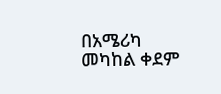በአሜሪካ መካከል ቀደም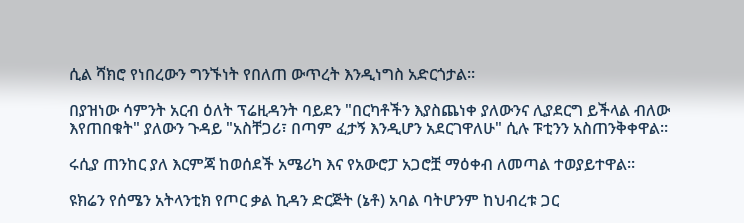ሲል ሻክሮ የነበረውን ግንኙነት የበለጠ ውጥረት እንዲነግስ አድርጎታል።

በያዝነው ሳምንት አርብ ዕለት ፕሬዚዳንት ባይደን "በርካቶችን እያስጨነቀ ያለውንና ሊያደርግ ይችላል ብለው እየጠበቁት" ያለውን ጉዳይ "አስቸጋሪ፣ በጣም ፈታኝ እንዲሆን አደርገዋለሁ" ሲሉ ፑቲንን አስጠንቅቀዋል።

ሩሲያ ጠንከር ያለ እርምጃ ከወሰደች አሜሪካ እና የአውሮፓ አጋሮቿ ማዕቀብ ለመጣል ተወያይተዋል።

ዩክሬን የሰሜን አትላንቲክ የጦር ቃል ኪዳን ድርጅት (ኔቶ) አባል ባትሆንም ከህብረቱ ጋር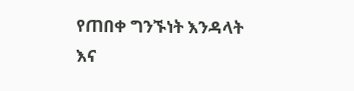የጠበቀ ግንኙነት እንዳላት እና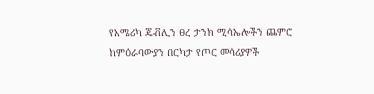የአሜሪካ ጄቭሊን ፀረ ታንክ ሚሳኤሎችን ጨምሮ ከምዕራባውያን በርካታ የጦር መሳሪያዎች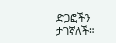ድጋፎችን ታገኛለች።